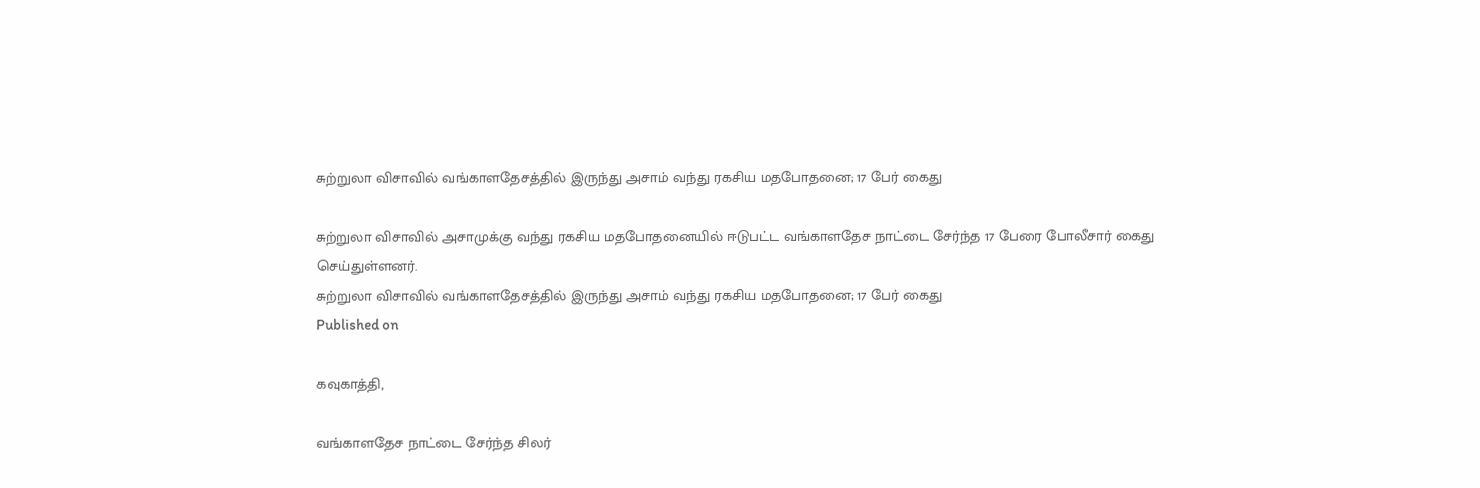சுற்றுலா விசாவில் வங்காளதேசத்தில் இருந்து அசாம் வந்து ரகசிய மதபோதனை; 17 பேர் கைது

சுற்றுலா விசாவில் அசாமுக்கு வந்து ரகசிய மதபோதனையில் ஈடுபட்ட வங்காளதேச நாட்டை சேர்ந்த 17 பேரை போலீசார் கைது செய்துள்ளனர்.
சுற்றுலா விசாவில் வங்காளதேசத்தில் இருந்து அசாம் வந்து ரகசிய மதபோதனை; 17 பேர் கைது
Published on

கவுகாத்தி,

வங்காளதேச நாட்டை சேர்ந்த சிலர்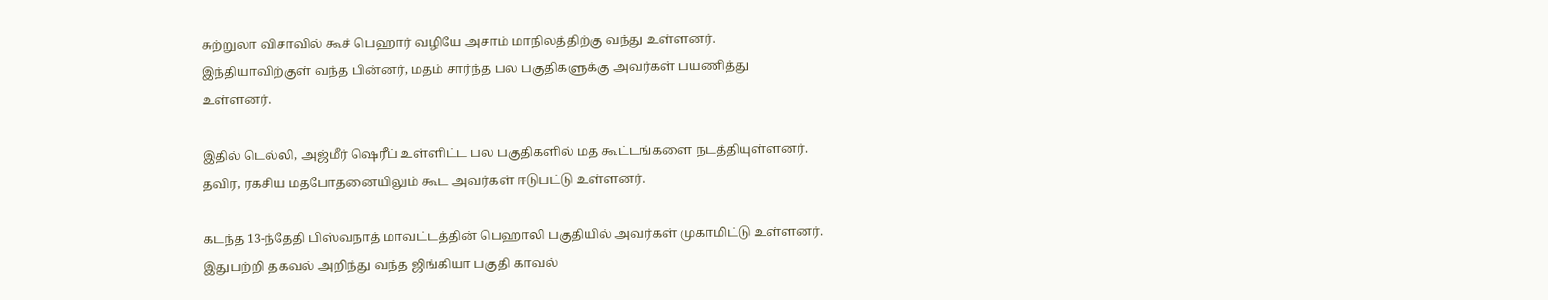சுற்றுலா விசாவில் கூச் பெஹார் வழியே அசாம் மாநிலத்திற்கு வந்து உள்ளனர். இந்தியாவிற்குள் வந்த பின்னர், மதம் சார்ந்த பல பகுதிகளுக்கு அவர்கள் பயணித்து உள்ளனர்.

இதில் டெல்லி, அஜ்மீர் ஷெரீப் உள்ளிட்ட பல பகுதிகளில் மத கூட்டங்களை நடத்தியுள்ளனர். தவிர, ரகசிய மதபோதனையிலும் கூட அவர்கள் ஈடுபட்டு உள்ளனர்.

கடந்த 13-ந்தேதி பிஸ்வநாத் மாவட்டத்தின் பெஹாலி பகுதியில் அவர்கள் முகாமிட்டு உள்ளனர். இதுபற்றி தகவல் அறிந்து வந்த ஜிங்கியா பகுதி காவல்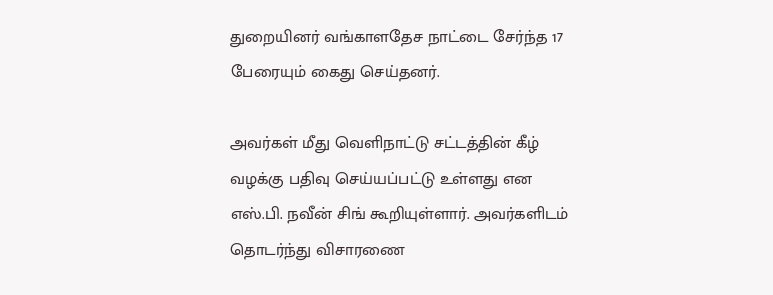துறையினர் வங்காளதேச நாட்டை சேர்ந்த 17 பேரையும் கைது செய்தனர்.

அவர்கள் மீது வெளிநாட்டு சட்டத்தின் கீழ் வழக்கு பதிவு செய்யப்பட்டு உள்ளது என எஸ்.பி. நவீன் சிங் கூறியுள்ளார். அவர்களிடம் தொடர்ந்து விசாரணை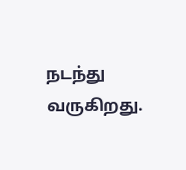நடந்து வருகிறது.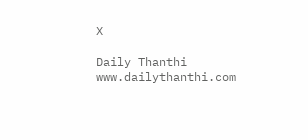X

Daily Thanthi
www.dailythanthi.com